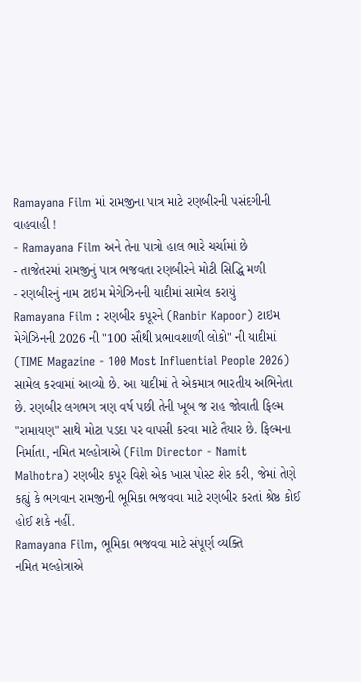Ramayana Film માં રામજીના પાત્ર માટે રણબીરની પસંદગીની વાહવાહી !
- Ramayana Film અને તેના પાત્રો હાલ ભારે ચર્ચામાં છે
- તાજેતરમાં રામજીનું પાત્ર ભજવતા રણબીરને મોટી સિદ્ધિ મળી
- રણબીરનું નામ ટાઇમ મેગેઝિનની યાદીમાં સામેલ કરાયું
Ramayana Film : રણબીર કપૂરને (Ranbir Kapoor) ટાઇમ મેગેઝિનની 2026 ની "100 સૌથી પ્રભાવશાળી લોકો" ની યાદીમાં (TIME Magazine - 100 Most Influential People 2026) સામેલ કરવામાં આવ્યો છે. આ યાદીમાં તે એકમાત્ર ભારતીય અભિનેતા છે. રણબીર લગભગ ત્રણ વર્ષ પછી તેની ખૂબ જ રાહ જોવાતી ફિલ્મ "રામાયણ" સાથે મોટા પડદા પર વાપસી કરવા માટે તૈયાર છે. ફિલ્મના નિર્માતા, નમિત મલ્હોત્રાએ (Film Director - Namit Malhotra) રણબીર કપૂર વિશે એક ખાસ પોસ્ટ શેર કરી, જેમાં તેણે કહ્યું કે ભગવાન રામજીની ભૂમિકા ભજવવા માટે રણબીર કરતાં શ્રેષ્ઠ કોઈ હોઈ શકે નહીં.
Ramayana Film, ભૂમિકા ભજવવા માટે સંપૂર્ણ વ્યક્તિ
નમિત મલ્હોત્રાએ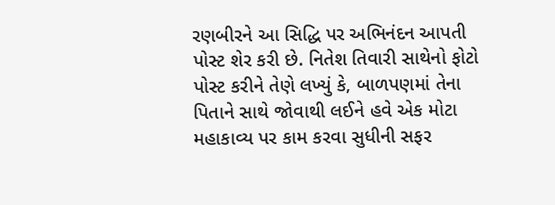રણબીરને આ સિદ્ધિ પર અભિનંદન આપતી પોસ્ટ શેર કરી છે. નિતેશ તિવારી સાથેનો ફોટો પોસ્ટ કરીને તેણે લખ્યું કે, બાળપણમાં તેના પિતાને સાથે જોવાથી લઈને હવે એક મોટા મહાકાવ્ય પર કામ કરવા સુધીની સફર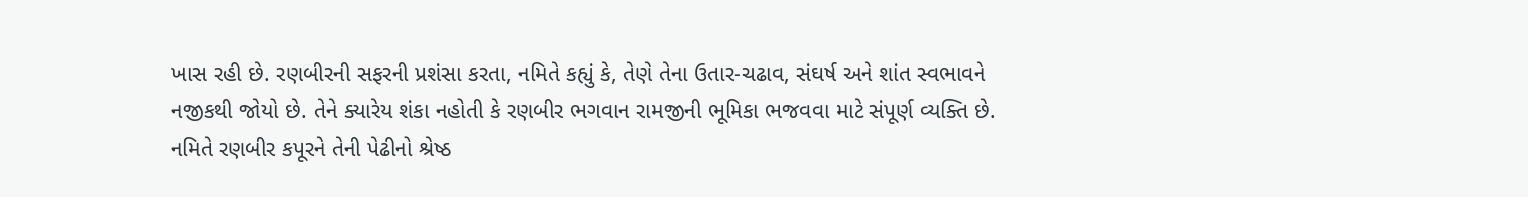ખાસ રહી છે. રણબીરની સફરની પ્રશંસા કરતા, નમિતે કહ્યું કે, તેણે તેના ઉતાર-ચઢાવ, સંઘર્ષ અને શાંત સ્વભાવને નજીકથી જોયો છે. તેને ક્યારેય શંકા નહોતી કે રણબીર ભગવાન રામજીની ભૂમિકા ભજવવા માટે સંપૂર્ણ વ્યક્તિ છે. નમિતે રણબીર કપૂરને તેની પેઢીનો શ્રેષ્ઠ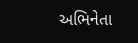અભિનેતા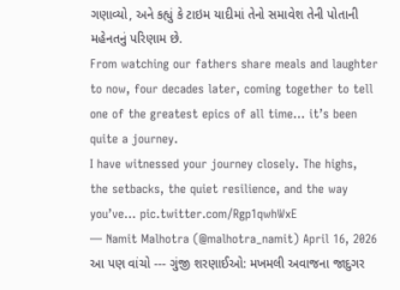ગણાવ્યો, અને કહ્યું કે ટાઇમ યાદીમાં તેનો સમાવેશ તેની પોતાની મહેનતનું પરિણામ છે.
From watching our fathers share meals and laughter to now, four decades later, coming together to tell one of the greatest epics of all time… it’s been quite a journey.
I have witnessed your journey closely. The highs, the setbacks, the quiet resilience, and the way you’ve… pic.twitter.com/Rgp1qwhWxE
— Namit Malhotra (@malhotra_namit) April 16, 2026
આ પણ વાંચો --- ગુંજી શરણાઈઓ: મખમલી અવાજના જાદુગર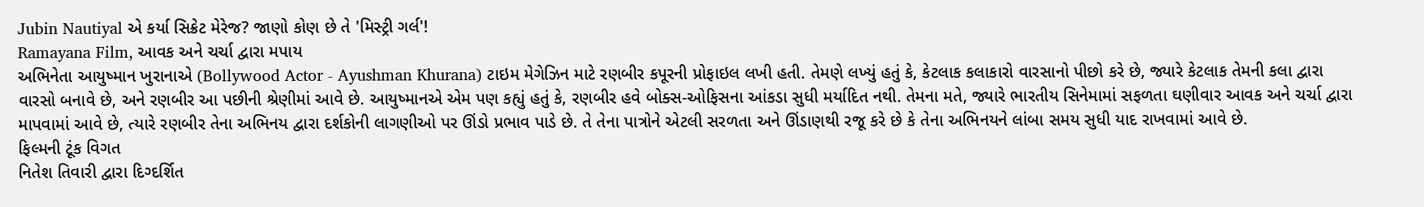Jubin Nautiyal એ કર્યા સિક્રેટ મેરેજ? જાણો કોણ છે તે 'મિસ્ટ્રી ગર્લ'!
Ramayana Film, આવક અને ચર્ચા દ્વારા મપાય
અભિનેતા આયુષ્માન ખુરાનાએ (Bollywood Actor - Ayushman Khurana) ટાઇમ મેગેઝિન માટે રણબીર કપૂરની પ્રોફાઇલ લખી હતી. તેમણે લખ્યું હતું કે, કેટલાક કલાકારો વારસાનો પીછો કરે છે, જ્યારે કેટલાક તેમની કલા દ્વારા વારસો બનાવે છે, અને રણબીર આ પછીની શ્રેણીમાં આવે છે. આયુષ્માનએ એમ પણ કહ્યું હતું કે, રણબીર હવે બોક્સ-ઓફિસના આંકડા સુધી મર્યાદિત નથી. તેમના મતે, જ્યારે ભારતીય સિનેમામાં સફળતા ઘણીવાર આવક અને ચર્ચા દ્વારા માપવામાં આવે છે, ત્યારે રણબીર તેના અભિનય દ્વારા દર્શકોની લાગણીઓ પર ઊંડો પ્રભાવ પાડે છે. તે તેના પાત્રોને એટલી સરળતા અને ઊંડાણથી રજૂ કરે છે કે તેના અભિનયને લાંબા સમય સુધી યાદ રાખવામાં આવે છે.
ફિલ્મની ટૂંક વિગત
નિતેશ તિવારી દ્વારા દિગ્દર્શિત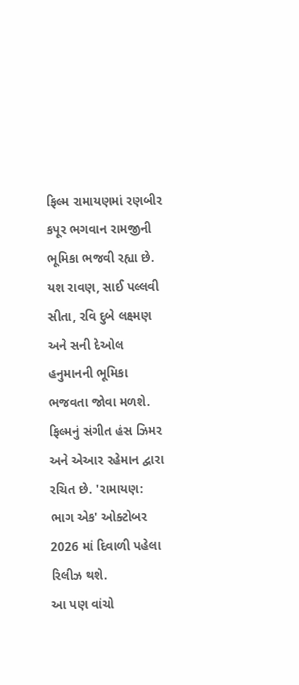ફિલ્મ રામાયણમાં રણબીર કપૂર ભગવાન રામજીની ભૂમિકા ભજવી રહ્યા છે. યશ રાવણ, સાઈ પલ્લવી સીતા, રવિ દુબે લક્ષ્મણ અને સની દેઓલ હનુમાનની ભૂમિકા ભજવતા જોવા મળશે. ફિલ્મનું સંગીત હંસ ઝિમર અને એઆર રહેમાન દ્વારા રચિત છે. 'રામાયણ: ભાગ એક' ઓક્ટોબર 2026 માં દિવાળી પહેલા રિલીઝ થશે.
આ પણ વાંચો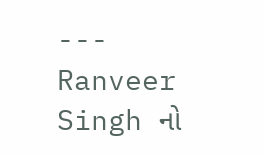--- Ranveer Singh નો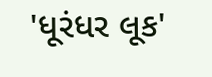'ધૂરંધર લૂક'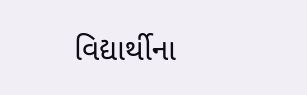વિદ્યાર્થીના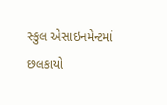સ્કુલ એસાઇનમેન્ટમાં છલકાયો